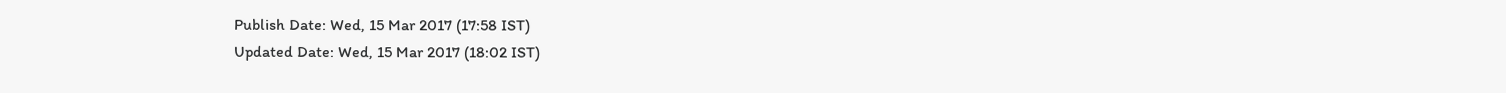Publish Date: Wed, 15 Mar 2017 (17:58 IST)
Updated Date: Wed, 15 Mar 2017 (18:02 IST)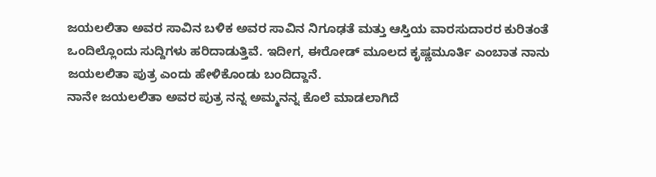ಜಯಲಲಿತಾ ಅವರ ಸಾವಿನ ಬಳಿಕ ಅವರ ಸಾವಿನ ನಿಗೂಢತೆ ಮತ್ತು ಆಸ್ತಿಯ ವಾರಸುದಾರರ ಕುರಿತಂತೆ ಒಂದಿಲ್ಲೊಂದು ಸುದ್ದಿಗಳು ಹರಿದಾಡುತ್ತಿವೆ. ಇದೀಗ, ಈರೋಡ್ ಮೂಲದ ಕೃಷ್ಣಮೂರ್ತಿ ಎಂಬಾತ ನಾನು ಜಯಲಲಿತಾ ಪುತ್ರ ಎಂದು ಹೇಳಿಕೊಂಡು ಬಂದಿದ್ದಾನೆ.
ನಾನೇ ಜಯಲಲಿತಾ ಅವರ ಪುತ್ರ ನನ್ನ ಅಮ್ಮನನ್ನ ಕೊಲೆ ಮಾಡಲಾಗಿದೆ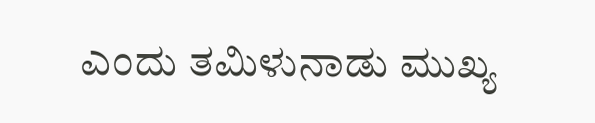ಎಂದು ತಮಿಳುನಾಡು ಮುಖ್ಯ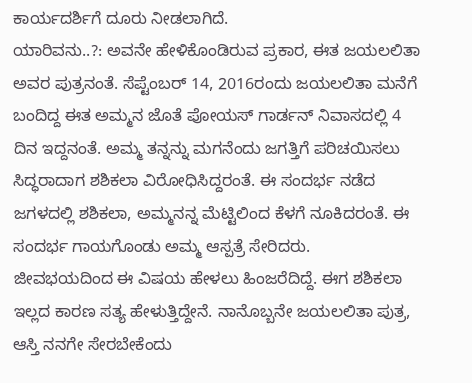ಕಾರ್ಯದರ್ಶಿಗೆ ದೂರು ನೀಡಲಾಗಿದೆ.
ಯಾರಿವನು..?: ಅವನೇ ಹೇಳಿಕೊಂಡಿರುವ ಪ್ರಕಾರ, ಈತ ಜಯಲಲಿತಾ ಅವರ ಪುತ್ರನಂತೆ. ಸೆಪ್ಟೆಂಬರ್ 14, 2016ರಂದು ಜಯಲಲಿತಾ ಮನೆಗೆ ಬಂದಿದ್ದ ಈತ ಅಮ್ಮನ ಜೊತೆ ಪೋಯಸ್ ಗಾರ್ಡನ್ ನಿವಾಸದಲ್ಲಿ 4 ದಿನ ಇದ್ದನಂತೆ. ಅಮ್ಮ ತನ್ನನ್ನು ಮಗನೆಂದು ಜಗತ್ತಿಗೆ ಪರಿಚಯಿಸಲು ಸಿದ್ಧರಾದಾಗ ಶಶಿಕಲಾ ವಿರೋಧಿಸಿದ್ದರಂತೆ. ಈ ಸಂದರ್ಭ ನಡೆದ ಜಗಳದಲ್ಲಿ ಶಶಿಕಲಾ, ಅಮ್ಮನನ್ನ ಮೆಟ್ಟಿಲಿಂದ ಕೆಳಗೆ ನೂಕಿದರಂತೆ. ಈ ಸಂದರ್ಭ ಗಾಯಗೊಂಡು ಅಮ್ಮ ಆಸ್ಪತ್ರೆ ಸೇರಿದರು.
ಜೀವಭಯದಿಂದ ಈ ವಿಷಯ ಹೇಳಲು ಹಿಂಜರೆದಿದ್ದೆ. ಈಗ ಶಶಿಕಲಾ ಇಲ್ಲದ ಕಾರಣ ಸತ್ಯ ಹೇಳುತ್ತಿದ್ದೇನೆ. ನಾನೊಬ್ಬನೇ ಜಯಲಲಿತಾ ಪುತ್ರ, ಆಸ್ತಿ ನನಗೇ ಸೇರಬೇಕೆಂದು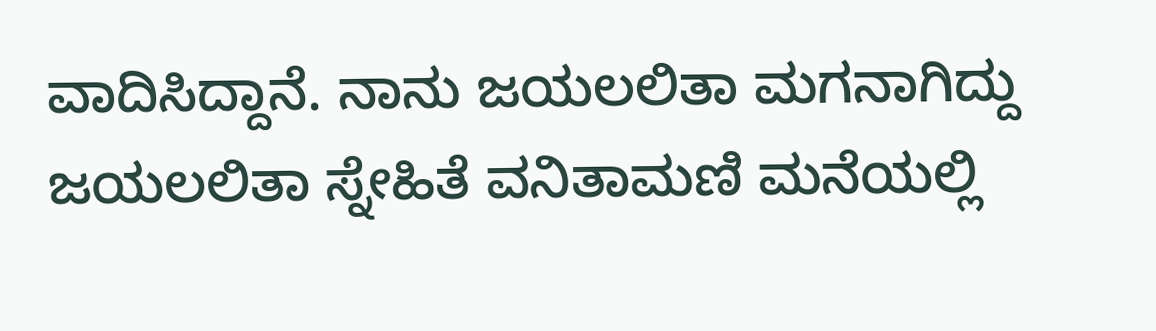ವಾದಿಸಿದ್ದಾನೆ. ನಾನು ಜಯಲಲಿತಾ ಮಗನಾಗಿದ್ದು ಜಯಲಲಿತಾ ಸ್ನೇಹಿತೆ ವನಿತಾಮಣಿ ಮನೆಯಲ್ಲಿ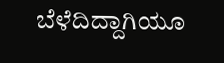ಬೆಳೆದಿದ್ದಾಗಿಯೂ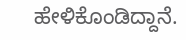ಹೇಳಿಕೊಂಡಿದ್ದಾನೆ.